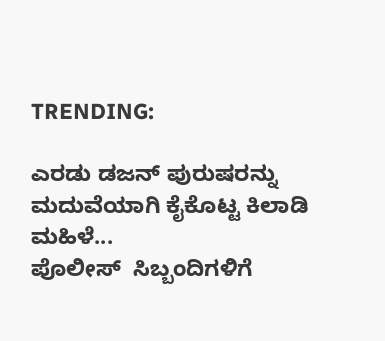TRENDING:

ಎರಡು ಡಜನ್ ಪುರುಷರನ್ನು ಮದುವೆಯಾಗಿ ಕೈಕೊಟ್ಟ ಕಿಲಾಡಿ ಮಹಿಳೆ...
ಪೊಲೀಸ್  ಸಿಬ್ಬಂದಿಗಳಿಗೆ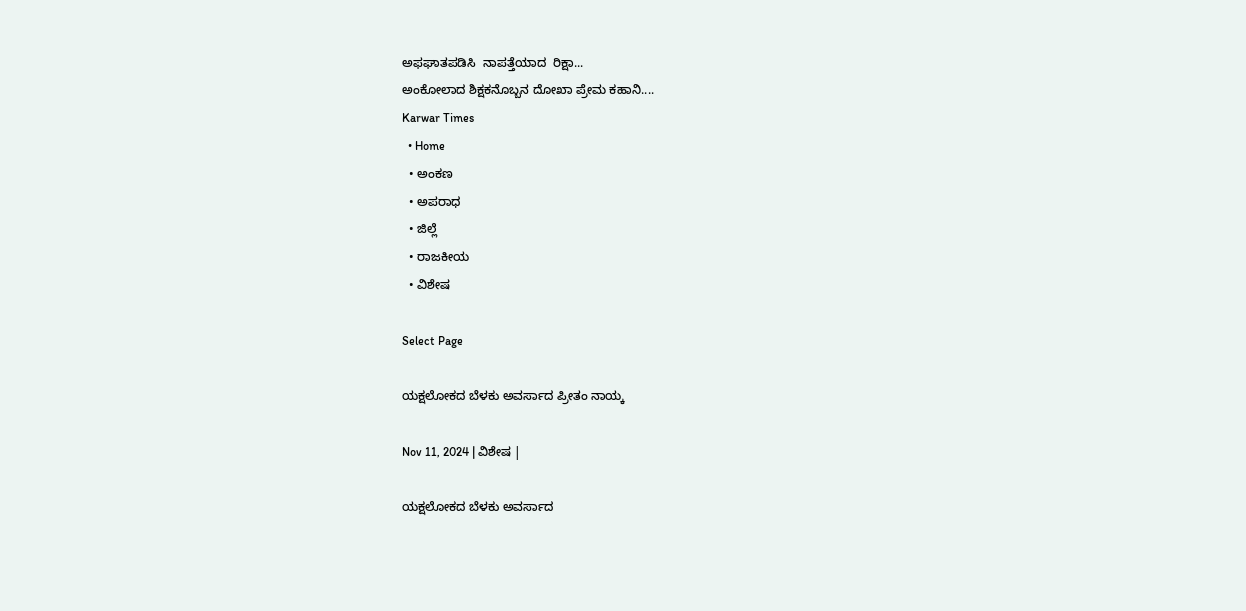ಅಫಘಾತಪಡಿಸಿ  ನಾಪತ್ತೆಯಾದ  ರಿಕ್ಷಾ...
ಅಂಕೋಲಾದ ಶಿಕ್ಷಕನೊಬ್ಬನ ದೋಖಾ ಪ್ರೇಮ ಕಹಾನಿ....
Karwar Times
  • Home
  • ಅಂಕಣ
  • ಅಪರಾಧ
  • ಜಿಲ್ಲೆ
  • ರಾಜಕೀಯ
  • ವಿಶೇಷ

Select Page

ಯಕ್ಷಲೋಕದ ಬೆಳಕು ಅವರ್ಸಾದ ಪ್ರೀತಂ ನಾಯ್ಕ

Nov 11, 2024 | ವಿಶೇಷ |

ಯಕ್ಷಲೋಕದ ಬೆಳಕು ಅವರ್ಸಾದ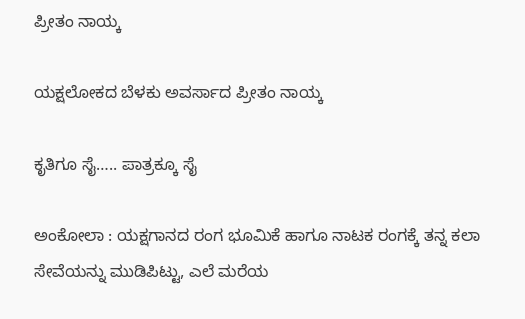ಪ್ರೀತಂ ನಾಯ್ಕ

ಯಕ್ಷಲೋಕದ ಬೆಳಕು ಅವರ್ಸಾದ ಪ್ರೀತಂ ನಾಯ್ಕ

ಕೃತಿಗೂ ಸೈ….. ಪಾತ್ರಕ್ಕೂ ಸೈ

ಅಂಕೋಲಾ : ಯಕ್ಷಗಾನದ ರಂಗ ಭೂಮಿಕೆ ಹಾಗೂ ನಾಟಕ ರಂಗಕ್ಕೆ ತನ್ನ ಕಲಾ ಸೇವೆಯನ್ನು ಮುಡಿಪಿಟ್ಟು, ಎಲೆ ಮರೆಯ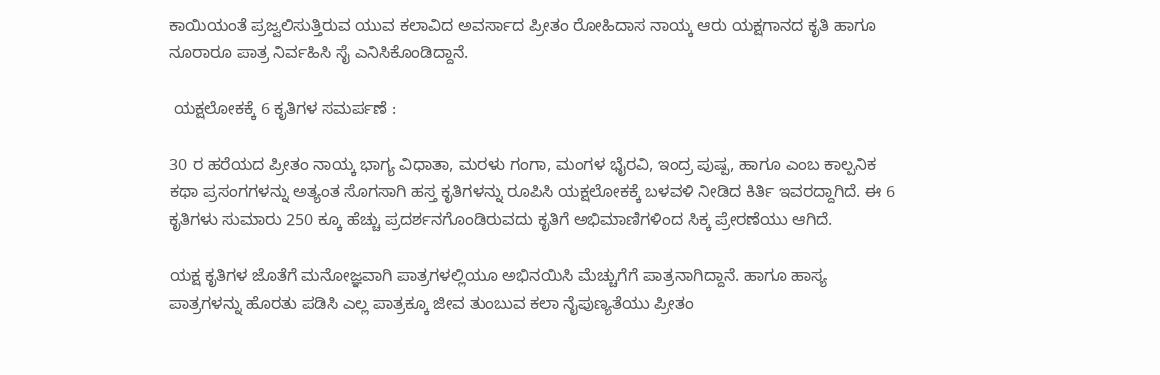ಕಾಯಿಯಂತೆ ಪ್ರಜ್ವಲಿಸುತ್ತಿರುವ ಯುವ ಕಲಾವಿದ ಅವರ್ಸಾದ ಪ್ರೀತಂ ರೋಹಿದಾಸ ನಾಯ್ಕ ಆರು ಯಕ್ಷಗಾನದ ಕೃತಿ ಹಾಗೂ ನೂರಾರೂ ಪಾತ್ರ ನಿರ್ವಹಿಸಿ ಸೈ ಎನಿಸಿಕೊಂಡಿದ್ದಾನೆ.

 ಯಕ್ಷಲೋಕಕ್ಕೆ 6 ಕೃತಿಗಳ ಸಮರ್ಪಣೆ :

30 ರ ಹರೆಯದ ಪ್ರೀತಂ ನಾಯ್ಕ ಭಾಗ್ಯ ವಿಧಾತಾ, ಮರಳು ಗಂಗಾ, ಮಂಗಳ ಭೈರವಿ, ಇಂದ್ರ ಪುಷ್ಪ, ಹಾಗೂ ಎಂಬ ಕಾಲ್ಪನಿಕ ಕಥಾ ಪ್ರಸಂಗಗಳನ್ನು ಅತ್ಯಂತ ಸೊಗಸಾಗಿ ಹಸ್ತ ಕೃತಿಗಳನ್ನು ರೂಪಿಸಿ ಯಕ್ಷಲೋಕಕ್ಕೆ ಬಳವಳಿ ನೀಡಿದ ಕಿರ್ತಿ ಇವರದ್ದಾಗಿದೆ. ಈ 6 ಕೃತಿಗಳು ಸುಮಾರು 250 ಕ್ಕೂ ಹೆಚ್ಚು ಪ್ರದರ್ಶನಗೊಂಡಿರುವದು ಕೃತಿಗೆ ಅಭಿಮಾಣಿಗಳಿಂದ ಸಿಕ್ಕ ಪ್ರೇರಣೆಯು ಆಗಿದೆ.

ಯಕ್ಷ ಕೃತಿಗಳ ಜೊತೆಗೆ ಮನೋಜ್ಞವಾಗಿ ಪಾತ್ರಗಳಲ್ಲಿಯೂ ಅಭಿನಯಿಸಿ ಮೆಚ್ಚುಗೆಗೆ ಪಾತ್ರನಾಗಿದ್ದಾನೆ. ಹಾಗೂ ಹಾಸ್ಯ ಪಾತ್ರಗಳನ್ನು ಹೊರತು ಪಡಿಸಿ ಎಲ್ಲ ಪಾತ್ರಕ್ಕೂ ಜೀವ ತುಂಬುವ ಕಲಾ ನೈಪುಣ್ಯತೆಯು ಪ್ರೀತಂ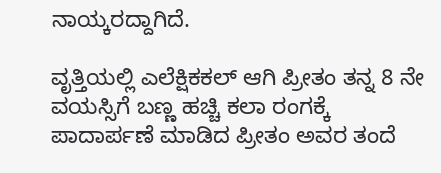ನಾಯ್ಕರದ್ದಾಗಿದೆ.

ವೃತ್ತಿಯಲ್ಲಿ ಎಲೆಕ್ಷಿಕಕಲ್ ಆಗಿ ಪ್ರೀತಂ ತನ್ನ 8 ನೇ ವಯಸ್ಸಿಗೆ ಬಣ್ಣ ಹಚ್ಚಿ ಕಲಾ ರಂಗಕ್ಕೆ ಪಾದಾರ್ಪಣೆ ಮಾಡಿದ ಪ್ರೀತಂ ಅವರ ತಂದೆ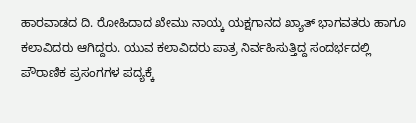ಹಾರವಾಡದ ದಿ. ರೋಹಿದಾದ ಖೇಮು ನಾಯ್ಕ ಯಕ್ಷಗಾನದ ಖ್ಯಾತ್ ಭಾಗವತರು ಹಾಗೂ ಕಲಾವಿದರು ಆಗಿದ್ದರು. ಯುವ ಕಲಾವಿದರು ಪಾತ್ರ ನಿರ್ವಹಿಸುತ್ತಿದ್ದ ಸಂದರ್ಭದಲ್ಲಿ ಪೌರಾಣಿಕ ಪ್ರಸಂಗಗಳ ಪದ್ಯಕ್ಕೆ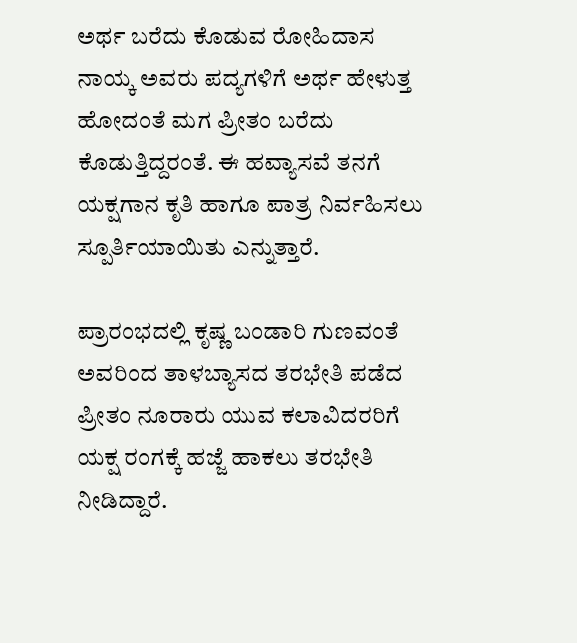ಅರ್ಥ ಬರೆದು ಕೊಡುವ ರೋಹಿದಾಸ ನಾಯ್ಕ ಅವರು ಪದ್ಯಗಳಿಗೆ ಅರ್ಥ ಹೇಳುತ್ತ ಹೋದಂತೆ ಮಗ ಪ್ರೀತಂ ಬರೆದು ಕೊಡುತ್ತಿದ್ದರಂತೆ. ಈ ಹವ್ಯಾಸವೆ ತನಗೆ ಯಕ್ಷಗಾನ ಕೃತಿ ಹಾಗೂ ಪಾತ್ರ ನಿರ್ವಹಿಸಲು ಸ್ಪೂರ್ತಿಯಾಯಿತು ಎನ್ನುತ್ತಾರೆ.

ಪ್ರಾರಂಭದಲ್ಲಿ ಕೃಷ್ಣ ಬಂಡಾರಿ ಗುಣವಂತೆ ಅವರಿಂದ ತಾಳಬ್ಯಾಸದ ತರಭೇತಿ ಪಡೆದ ಪ್ರೀತಂ ನೂರಾರು ಯುವ ಕಲಾವಿದರರಿಗೆ ಯಕ್ಷ ರಂಗಕ್ಕೆ ಹಜ್ಜೆ ಹಾಕಲು ತರಭೇತಿ ನೀಡಿದ್ದಾರೆ.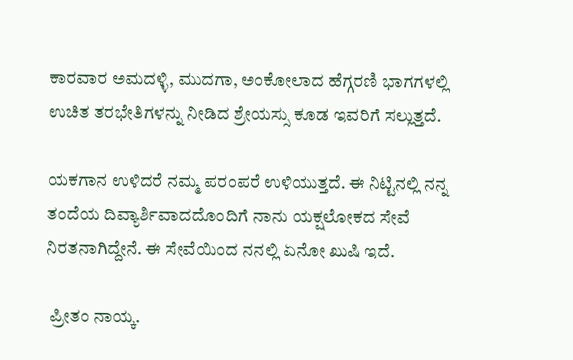ಕಾರವಾರ ಅಮದಳ್ಳಿ, ಮುದಗಾ, ಅಂಕೋಲಾದ ಹೆಗ್ಗರಣಿ ಭಾಗಗಳಲ್ಲಿ ಉಚಿತ ತರಭೇತಿಗಳನ್ನು ನೀಡಿದ ಶ್ರೇಯಸ್ಸು ಕೂಡ ಇವರಿಗೆ ಸಲ್ಲುತ್ತದೆ.

ಯಕಗಾನ ಉಳಿದರೆ ನಮ್ಮ ಪರಂಪರೆ ಉಳಿಯುತ್ತದೆ. ಈ ನಿಟ್ಟಿನಲ್ಲಿ ನನ್ನ ತಂದೆಯ ದಿವ್ಯಾರ್ಶಿವಾದದೊಂದಿಗೆ ನಾನು ಯಕ್ಷಲೋಕದ ಸೇವೆ ನಿರತನಾಗಿದ್ದೇನೆ. ಈ ಸೇವೆಯಿಂದ ನನಲ್ಲಿ ಏನೋ ಖುಷಿ ಇದೆ.

 ಪ್ರೀತಂ ನಾಯ್ಕ.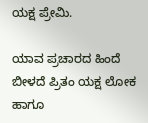ಯಕ್ಷ ಪ್ರೇಮಿ.

ಯಾವ ಪ್ರಚಾರದ ಹಿಂದೆ ಬೀಳದೆ ಪ್ರಿತಂ ಯಕ್ಷ ಲೋಕ ಹಾಗೂ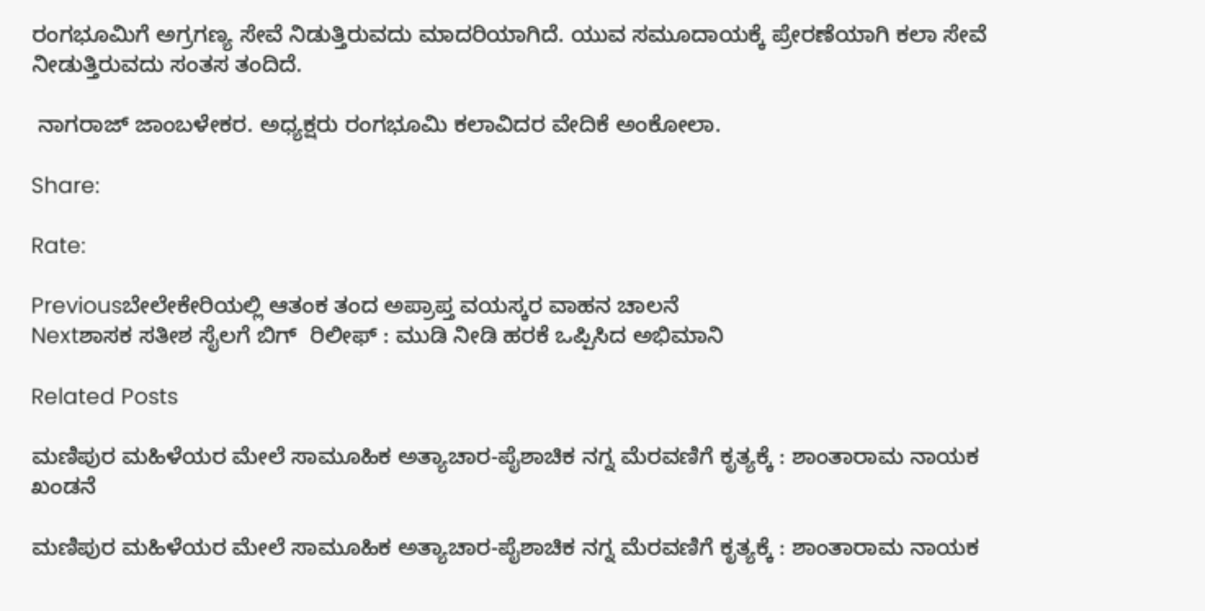ರಂಗಭೂಮಿಗೆ ಅಗ್ರಗಣ್ಯ ಸೇವೆ ನಿಡುತ್ತಿರುವದು ಮಾದರಿಯಾಗಿದೆ. ಯುವ ಸಮೂದಾಯಕ್ಕೆ ಪ್ರೇರಣೆಯಾಗಿ ಕಲಾ ಸೇವೆ ನೀಡುತ್ತಿರುವದು ಸಂತಸ ತಂದಿದೆ.

 ನಾಗರಾಜ್ ಜಾಂಬಳೇಕರ. ಅಧ್ಯಕ್ಷರು ರಂಗಭೂಮಿ ಕಲಾವಿದರ ವೇದಿಕೆ ಅಂಕೋಲಾ.

Share:

Rate:

Previousಬೇಲೇಕೇರಿಯಲ್ಲಿ ಆತಂಕ ತಂದ ಅಪ್ರಾಪ್ತ ವಯಸ್ಕರ ವಾಹನ ಚಾಲನೆ
Nextಶಾಸಕ ಸತೀಶ ಸೈಲಗೆ ಬಿಗ್  ರಿಲೀಫ್ : ಮುಡಿ ನೀಡಿ ಹರಕೆ ಒಪ್ಪಿಸಿದ ಅಭಿಮಾನಿ

Related Posts

ಮಣಿಪುರ ಮಹಿಳೆಯರ ಮೇಲೆ ಸಾಮೂಹಿಕ ಅತ್ಯಾಚಾರ-ಪೈಶಾಚಿಕ ನಗ್ನ ಮೆರವಣಿಗೆ ಕೃತ್ಯಕ್ಕೆ : ಶಾಂತಾರಾಮ ನಾಯಕ ಖಂಡನೆ

ಮಣಿಪುರ ಮಹಿಳೆಯರ ಮೇಲೆ ಸಾಮೂಹಿಕ ಅತ್ಯಾಚಾರ-ಪೈಶಾಚಿಕ ನಗ್ನ ಮೆರವಣಿಗೆ ಕೃತ್ಯಕ್ಕೆ : ಶಾಂತಾರಾಮ ನಾಯಕ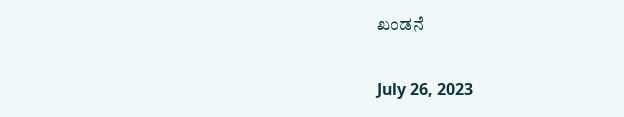ಖಂಡನೆ

July 26, 2023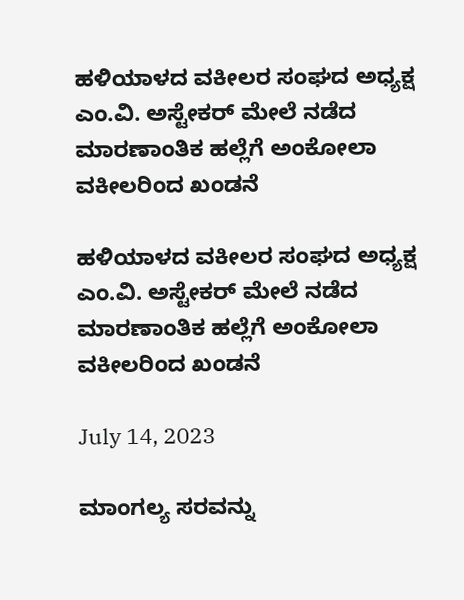ಹಳಿಯಾಳದ ವಕೀಲರ ಸಂಘದ ಅಧ್ಯಕ್ಷ  ಎಂ.ವಿ. ಅಸ್ಟೇಕರ್ ಮೇಲೆ ನಡೆದ ಮಾರಣಾಂತಿಕ ಹಲ್ಲೆಗೆ ಅಂಕೋಲಾ ವಕೀಲರಿಂದ ಖಂಡನೆ

ಹಳಿಯಾಳದ ವಕೀಲರ ಸಂಘದ ಅಧ್ಯಕ್ಷ  ಎಂ.ವಿ. ಅಸ್ಟೇಕರ್ ಮೇಲೆ ನಡೆದ ಮಾರಣಾಂತಿಕ ಹಲ್ಲೆಗೆ ಅಂಕೋಲಾ ವಕೀಲರಿಂದ ಖಂಡನೆ

July 14, 2023

ಮಾಂಗಲ್ಯ ಸರವನ್ನು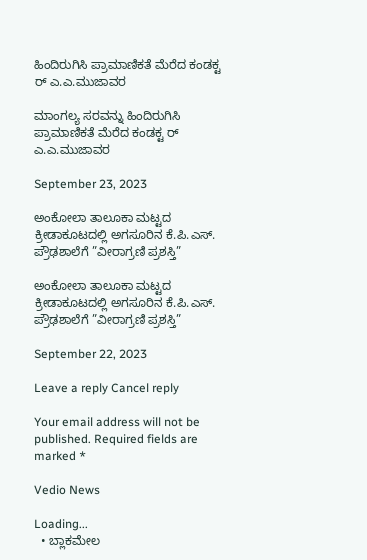ಹಿಂದಿರುಗಿಸಿ ಪ್ರಾಮಾಣಿಕತೆ ಮೆರೆದ ಕಂಡಕ್ಟ ರ್ ಎ.ಎ.ಮುಜಾವರ

ಮಾಂಗಲ್ಯ ಸರವನ್ನು ಹಿಂದಿರುಗಿಸಿ ಪ್ರಾಮಾಣಿಕತೆ ಮೆರೆದ ಕಂಡಕ್ಟ ರ್ ಎ.ಎ.ಮುಜಾವರ

September 23, 2023

ಅಂಕೋಲಾ ತಾಲೂಕಾ ಮಟ್ಟದ ಕ್ರೀಡಾಕೂಟದಲ್ಲಿ ಅಗಸೂರಿನ ಕೆ.ಪಿ.ಎಸ್. ಪ್ರೌಢಶಾಲೆಗೆ ”ವೀರಾಗ್ರಣಿ ಪ್ರಶಸ್ತಿ”

ಅಂಕೋಲಾ ತಾಲೂಕಾ ಮಟ್ಟದ ಕ್ರೀಡಾಕೂಟದಲ್ಲಿ ಅಗಸೂರಿನ ಕೆ.ಪಿ.ಎಸ್. ಪ್ರೌಢಶಾಲೆಗೆ ”ವೀರಾಗ್ರಣಿ ಪ್ರಶಸ್ತಿ”

September 22, 2023

Leave a reply Cancel reply

Your email address will not be published. Required fields are marked *

Vedio News

Loading...
  • ಬ್ಲಾಕಮೇಲ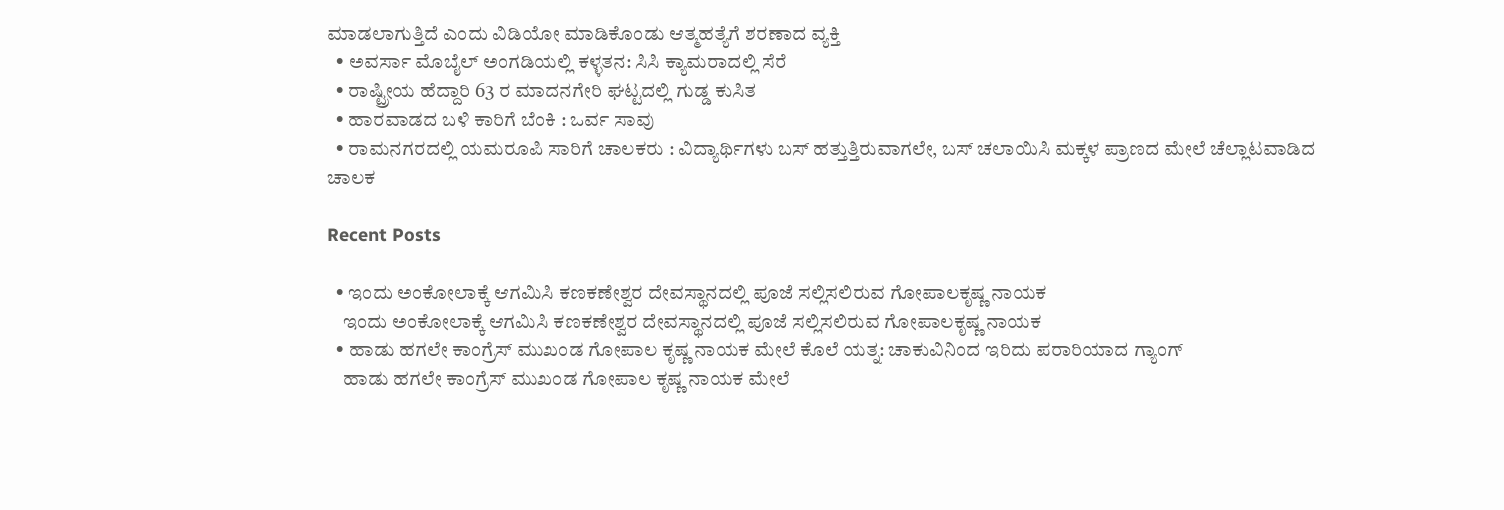ಮಾಡಲಾಗುತ್ತಿದೆ ಎಂದು ವಿಡಿಯೋ ಮಾಡಿಕೊಂಡು ಆತ್ಮಹತ್ಯೆಗೆ ಶರಣಾದ ವ್ಯಕ್ತಿ
  • ಅವರ್ಸಾ ಮೊಬೈಲ್ ಅಂಗಡಿಯಲ್ಲಿ ಕಳ್ಳತನ: ಸಿಸಿ ಕ್ಯಾಮರಾದಲ್ಲಿ ಸೆರೆ
  • ರಾಷ್ಟ್ರೀಯ ಹೆದ್ದಾರಿ 63 ರ ಮಾದನಗೇರಿ ಘಟ್ಟದಲ್ಲಿ ಗುಡ್ಡ ಕುಸಿತ
  • ಹಾರವಾಡದ ಬಳಿ ಕಾರಿಗೆ ಬೆಂಕಿ : ಒರ್ವ ಸಾವು
  • ರಾಮನಗರದಲ್ಲಿ ಯಮರೂಪಿ ಸಾರಿಗೆ ಚಾಲಕರು : ವಿದ್ಯಾರ್ಥಿಗಳು ಬಸ್ ಹತ್ತುತ್ತಿರುವಾಗಲೇ, ಬಸ್ ಚಲಾಯಿಸಿ ಮಕ್ಕಳ ಪ್ರಾಣದ ಮೇಲೆ ಚೆಲ್ಲಾಟವಾಡಿದ ಚಾಲಕ

Recent Posts

  • ಇಂದು ಅಂಕೋಲಾಕ್ಕೆ ಆಗಮಿಸಿ ಕಣಕಣೇಶ್ವರ ದೇವಸ್ಥಾನದಲ್ಲಿ ಪೂಜೆ ಸಲ್ಲಿಸಲಿರುವ ಗೋಪಾಲಕೃಷ್ಣ ನಾಯಕ
    ಇಂದು ಅಂಕೋಲಾಕ್ಕೆ ಆಗಮಿಸಿ ಕಣಕಣೇಶ್ವರ ದೇವಸ್ಥಾನದಲ್ಲಿ ಪೂಜೆ ಸಲ್ಲಿಸಲಿರುವ ಗೋಪಾಲಕೃಷ್ಣ ನಾಯಕ
  • ಹಾಡು ಹಗಲೇ ಕಾಂಗ್ರೆಸ್ ಮುಖಂಡ ಗೋಪಾಲ ಕೃಷ್ಣ ನಾಯಕ ಮೇಲೆ ಕೊಲೆ ಯತ್ನ: ಚಾಕುವಿನಿಂದ ಇರಿದು ಪರಾರಿಯಾದ ಗ್ಯಾಂಗ್
    ಹಾಡು ಹಗಲೇ ಕಾಂಗ್ರೆಸ್ ಮುಖಂಡ ಗೋಪಾಲ ಕೃಷ್ಣ ನಾಯಕ ಮೇಲೆ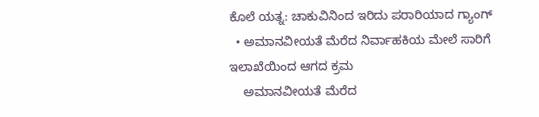ಕೊಲೆ ಯತ್ನ: ಚಾಕುವಿನಿಂದ ಇರಿದು ಪರಾರಿಯಾದ ಗ್ಯಾಂಗ್
  • ಅಮಾನವೀಯತೆ ಮೆರೆದ ನಿರ್ವಾಹಕಿಯ ಮೇಲೆ ಸಾರಿಗೆ ಇಲಾಖೆಯಿಂದ ಆಗದ ಕ್ರಮ
    ಅಮಾನವೀಯತೆ ಮೆರೆದ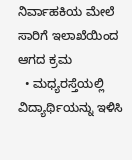ನಿರ್ವಾಹಕಿಯ ಮೇಲೆ ಸಾರಿಗೆ ಇಲಾಖೆಯಿಂದ ಆಗದ ಕ್ರಮ
  • ಮಧ್ಯರಸ್ತೆಯಲ್ಲಿ ವಿದ್ಯಾರ್ಥಿಯನ್ನು ಇಳಿಸಿ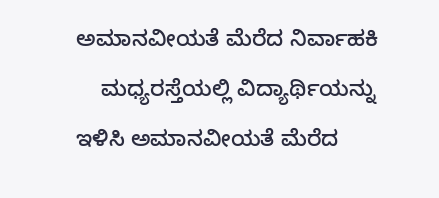ಅಮಾನವೀಯತೆ ಮೆರೆದ ನಿರ್ವಾಹಕಿ
    ಮಧ್ಯರಸ್ತೆಯಲ್ಲಿ ವಿದ್ಯಾರ್ಥಿಯನ್ನು ಇಳಿಸಿ ಅಮಾನವೀಯತೆ ಮೆರೆದ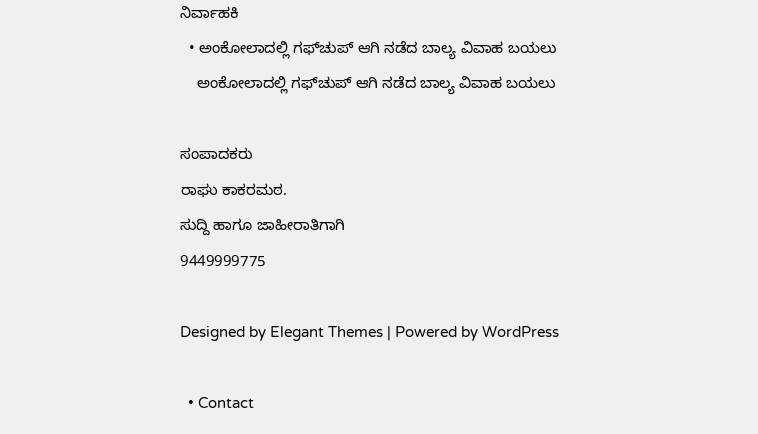ನಿರ್ವಾಹಕಿ
  • ಅಂಕೋಲಾದಲ್ಲಿ ಗಫ್‌ಚುಪ್ ಆಗಿ ನಡೆದ ಬಾಲ್ಯ ವಿವಾಹ ಬಯಲು
    ಅಂಕೋಲಾದಲ್ಲಿ ಗಫ್‌ಚುಪ್ ಆಗಿ ನಡೆದ ಬಾಲ್ಯ ವಿವಾಹ ಬಯಲು

ಸಂಪಾದಕರು
ರಾಘು ಕಾಕರಮಠ.
ಸುದ್ದಿ ಹಾಗೂ ಜಾಹೀರಾತಿಗಾಗಿ
9449999775

Designed by Elegant Themes | Powered by WordPress

  • Contact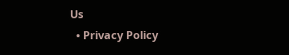Us
  • Privacy Policy